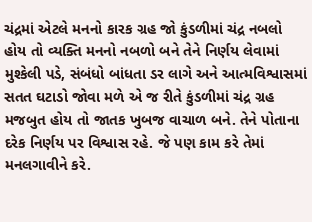ચંદ્રમાં એટલે મનનો કારક ગ્રહ જો કુંડળીમાં ચંદ્ર નબલો હોય તો વ્યક્તિ મનનો નબળો બને તેને નિર્ણય લેવામાં મુશ્કેલી પડે, સંબંધો બાંધતા ડર લાગે અને આત્મવિશ્વાસમાં સતત ઘટાડો જોવા મળે એ જ રીતે કુંડળીમાં ચંદ્ર ગ્રહ મજબુત હોય તો જાતક ખુબજ વાચાળ બને. તેને પોતાના દરેક નિર્ણય પર વિશ્વાસ રહે. જે પણ કામ કરે તેમાં મનલગાવીને કરે.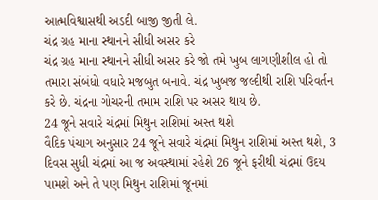આત્મવિશ્વાસથી અડદી બાજી જીતી લે.
ચંદ્ર ગ્રહ માના સ્થાનને સીધી અસર કરે
ચંદ્ર ગ્રહ માના સ્થાનને સીધી અસર કરે જો તમે ખુબ લાગણીશીલ હો તો તમારા સંબંધો વધારે મજબુત બનાવે. ચંદ્ર ખુબજ જલ્દીથી રાશિ પરિવર્તન કરે છે. ચંદ્રના ગોચરની તમામ રાશિ પર અસર થાય છે.
24 જૂને સવારે ચંદ્રમાં મિથુન રાશિમાં અસ્ત થશે
વૈદિક પંચાગ અનુસાર 24 જૂને સવારે ચંદ્રમાં મિથુન રાશિમાં અસ્ત થશે, 3 દિવસ સુધી ચંદ્રમાં આ જ અવસ્થામાં રહેશે 26 જૂને ફરીથી ચંદ્રમાં ઉદય પામશે અને તે પણ મિથુન રાશિમાં જૂનમાં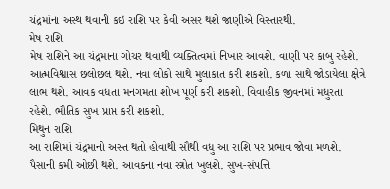ચંદ્રમાંના અસ્થ થવાની કઇ રાશિ પર કેવી અસર થશે જાણીએ વિસ્તારથી.
મેષ રાશિ
મેષ રાશિને આ ચંદ્રમાના ગોચર થવાથી વ્યક્તિત્વમાં નિખાર આવશે. વાણી પર કાબુ રહેશે. આત્મવિશ્વાસ છલોછલ થશે. નવા લોકો સાથે મુલાકાત કરી શકશો. કળા સાથે જોડાયેલા ક્ષેત્રે લાભ થશે. આવક વધતા મનગમતા શોખ પૂર્ણ કરી શકશો. વિવાહીક જીવનમાં મધુરતા રહેશે. ભૌતિક સુખ પ્રાપ્ત કરી શકશો.
મિથુન રાશિ
આ રાશિમાં ચંદ્રમાનો અસ્ત થતો હોવાથી સૌથી વધુ આ રાશિ પર પ્રભાવ જોવા મળશે. પૈસાની કમી ઓછી થશે. આવકના નવા સ્ત્રોત ખુલશે. સુખ-સંપત્તિ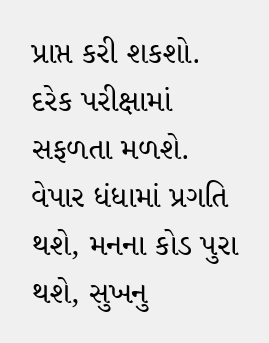પ્રાપ્ત કરી શકશો. દરેક પરીક્ષામાં સફળતા મળશે. વેપાર ધંધામાં પ્રગતિ થશે, મનના કોડ પુરા થશે, સુખનુ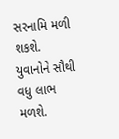સરનામિ મળી શકશે. યુવાનોને સૌથી વધુ લાભ મળશે.